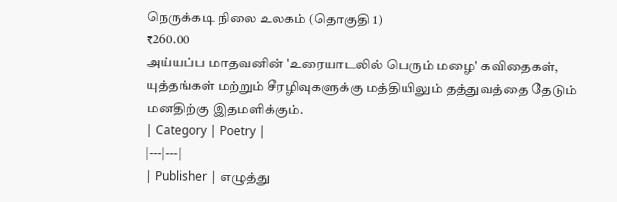நெருக்கடி நிலை உலகம் (தொகுதி 1)
₹260.00
அய்யப்ப மாதவனின் 'உரையாடலில் பெரும் மழை' கவிதைகள், யுத்தங்கள் மற்றும் சீரழிவுகளுக்கு மத்தியிலும் தத்துவத்தை தேடும் மனதிற்கு இதமளிக்கும்.
| Category | Poetry |
|---|---|
| Publisher | எழுத்து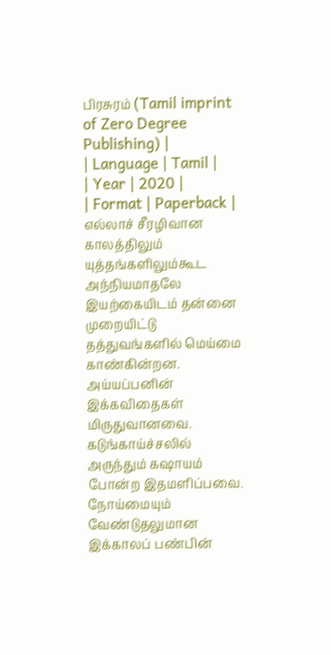பிரசுரம் (Tamil imprint of Zero Degree Publishing) |
| Language | Tamil |
| Year | 2020 |
| Format | Paperback |
எல்லாச் சீரழிவான காலத்திலும் யுத்தங்களிலும்கூட அந்நியமாதலே இயற்கையிடம் தன்னை முறையிட்டு தத்துவங்களில் மெய்மை காண்கின்றன. அய்யப்பனின் இக்கவிதைகள் மிருதுவானவை. கடுங்காய்ச்சலில் அருந்தும் கஷாயம் போன்ற இதமளிப்பவை. நோய்மையும் வேண்டுதலுமான இக்காலப் பண்பின்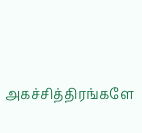அகச்சித்திரங்களே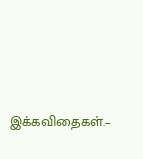இக்கவிதைகள்.–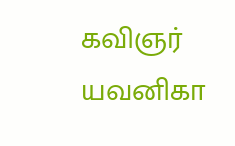கவிஞர் யவனிகா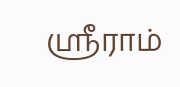ஸ்ரீராம்